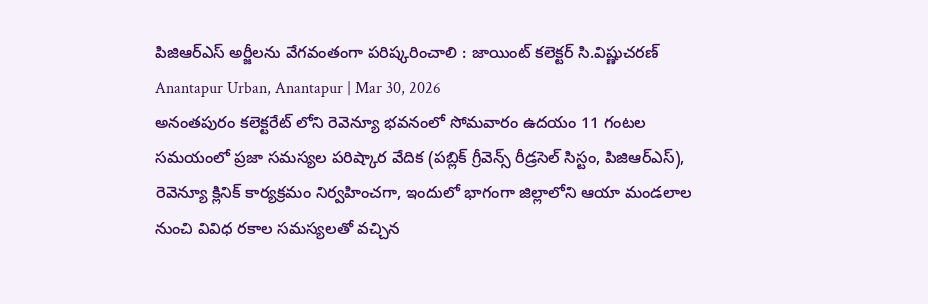పిజిఆర్ఎస్ అర్జీలను వేగవంతంగా పరిష్కరించాలి : జాయింట్ కలెక్టర్ సి.విష్ణుచరణ్
Anantapur Urban, Anantapur | Mar 30, 2026
అనంతపురం కలెక్టరేట్ లోని రెవెన్యూ భవనంలో సోమవారం ఉదయం 11 గంటల సమయంలో ప్రజా సమస్యల పరిష్కార వేదిక (పబ్లిక్ గ్రీవెన్స్ రీడ్రసెల్ సిస్టం, పిజిఆర్ఎస్), రెవెన్యూ క్లినిక్ కార్యక్రమం నిర్వహించగా, ఇందులో భాగంగా జిల్లాలోని ఆయా మండలాల నుంచి వివిధ రకాల సమస్యలతో వచ్చిన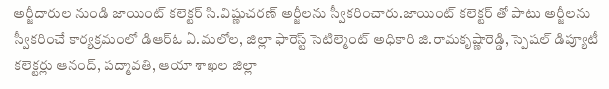అర్జీదారుల నుండి జాయింట్ కలెక్టర్ సి.విష్ణుచరణ్ అర్జీలను స్వీకరించారు.జాయింట్ కలెక్టర్ తో పాటు అర్జీలను స్వీకరించే కార్యక్రమంలో డిఆర్ఓ ఏ.మలోల, జిల్లా ఫారెస్ట్ సెటిల్మెంట్ అధికారి జి.రామకృష్ణారెడ్డి, స్పెషల్ డిప్యూటీ కలెక్టర్లు ఆనంద్, పద్మావతి, ఆయా శాఖల జిల్లా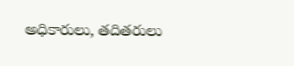అధికారులు, తదితరులు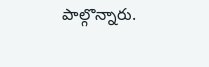పాల్గొన్నారు.